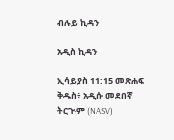ብሉይ ኪዳን

አዲስ ኪዳን

ኢሳይያስ 11:15 መጽሐፍ ቅዱስ፥ አዲሱ መደበኛ ትርጒም (NASV)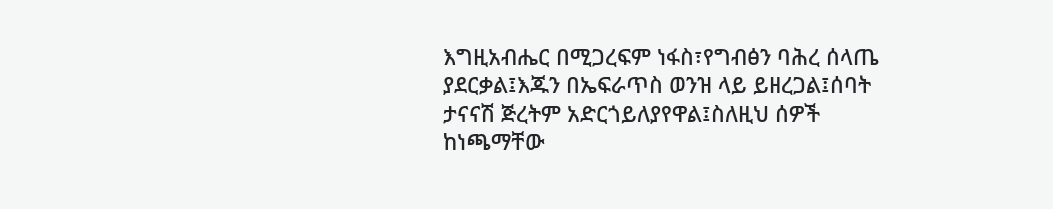እግዚአብሔር በሚጋረፍም ነፋስ፣የግብፅን ባሕረ ሰላጤ ያደርቃል፤እጁን በኤፍራጥስ ወንዝ ላይ ይዘረጋል፤ሰባት ታናናሽ ጅረትም አድርጎይለያየዋል፤ስለዚህ ሰዎች ከነጫማቸው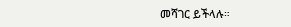መሻገር ይችላሉ።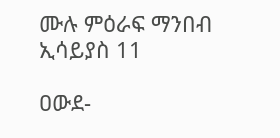ሙሉ ምዕራፍ ማንበብ ኢሳይያስ 11

ዐውደ-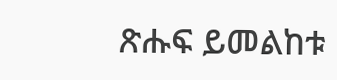ጽሑፍ ይመልከቱ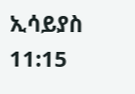ኢሳይያስ 11:15